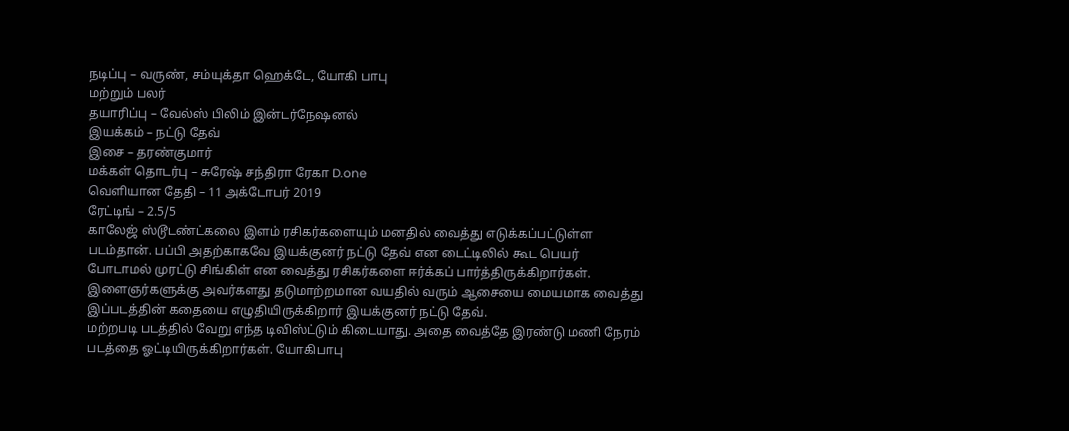நடிப்பு – வருண், சம்யுக்தா ஹெக்டே, யோகி பாபு
மற்றும் பலர்
தயாரிப்பு – வேல்ஸ் பிலிம் இன்டர்நேஷனல்
இயக்கம் – நட்டு தேவ்
இசை – தரண்குமார்
மக்கள் தொடர்பு – சுரேஷ் சந்திரா ரேகா D.one
வெளியான தேதி – 11 அக்டோபர் 2019
ரேட்டிங் – 2.5/5
காலேஜ் ஸ்டூடண்ட்கலை இளம் ரசிகர்களையும் மனதில் வைத்து எடுக்கப்பட்டுள்ள படம்தான். பப்பி அதற்காகவே இயக்குனர் நட்டு தேவ் என டைட்டிலில் கூட பெயர் போடாமல் முரட்டு சிங்கிள் என வைத்து ரசிகர்களை ஈர்க்கப் பார்த்திருக்கிறார்கள்.
இளைஞர்களுக்கு அவர்களது தடுமாற்றமான வயதில் வரும் ஆசையை மையமாக வைத்து இப்படத்தின் கதையை எழுதியிருக்கிறார் இயக்குனர் நட்டு தேவ்.
மற்றபடி படத்தில் வேறு எந்த டிவிஸ்ட்டும் கிடையாது. அதை வைத்தே இரண்டு மணி நேரம் படத்தை ஓட்டியிருக்கிறார்கள். யோகிபாபு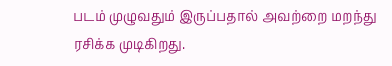படம் முழுவதும் இருப்பதால் அவற்றை மறந்து ரசிக்க முடிகிறது.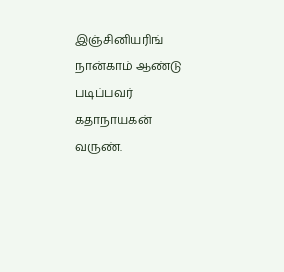இஞ்சினியரிங் நான்காம் ஆண்டு படிப்பவர் கதாநாயகன் வருண்.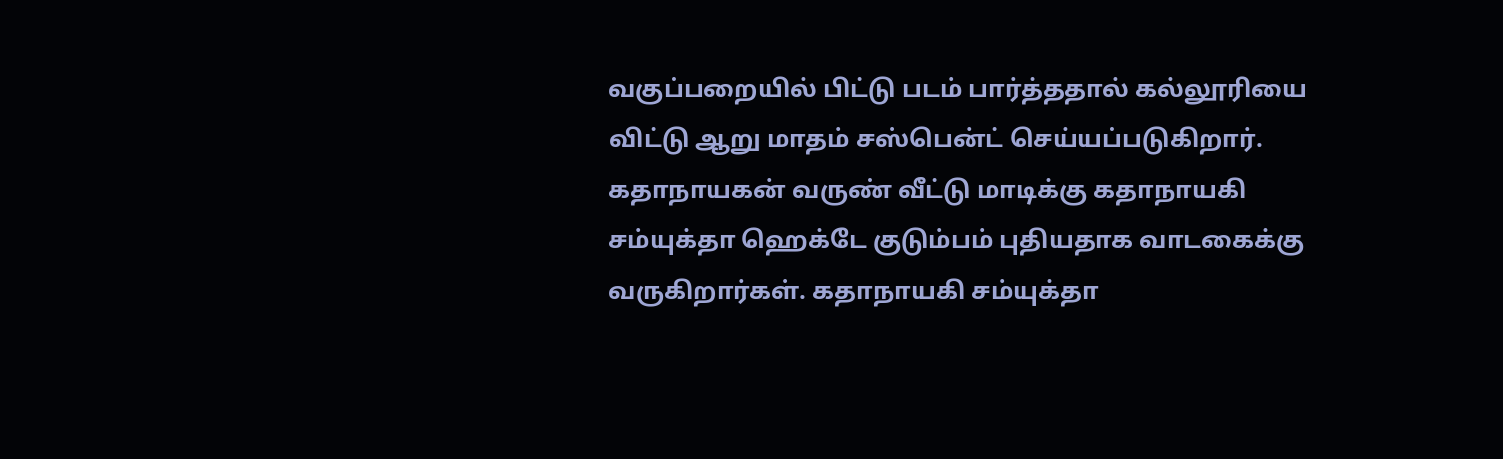வகுப்பறையில் பிட்டு படம் பார்த்ததால் கல்லூரியை விட்டு ஆறு மாதம் சஸ்பென்ட் செய்யப்படுகிறார்.
கதாநாயகன் வருண் வீட்டு மாடிக்கு கதாநாயகி சம்யுக்தா ஹெக்டே குடும்பம் புதியதாக வாடகைக்கு வருகிறார்கள். கதாநாயகி சம்யுக்தா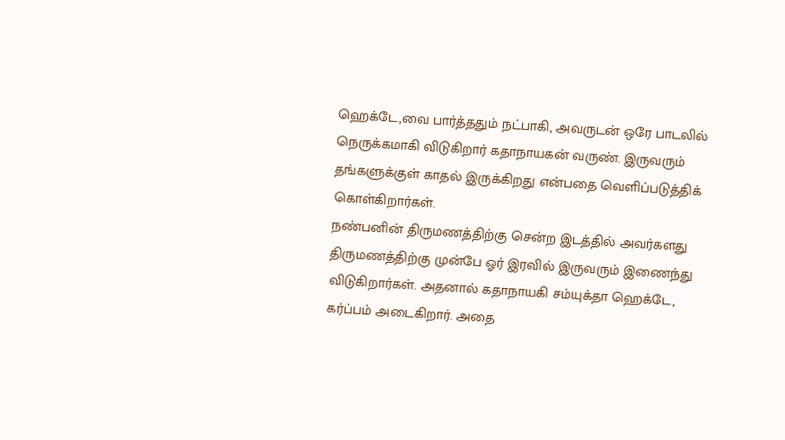ஹெக்டே,வை பார்த்ததும் நட்பாகி, அவருடன் ஒரே பாடலில் நெருக்கமாகி விடுகிறார் கதாநாயகன் வருண். இருவரும் தங்களுக்குள் காதல் இருக்கிறது என்பதை வெளிப்படுத்திக் கொள்கிறார்கள்.
நண்பனின் திருமணத்திற்கு சென்ற இடத்தில் அவர்களது
திருமணத்திற்கு முன்பே ஓர் இரவில் இருவரும் இணைந்து விடுகிறார்கள். அதனால் கதாநாயகி சம்யுக்தா ஹெக்டே, கர்ப்பம் அடைகிறார். அதை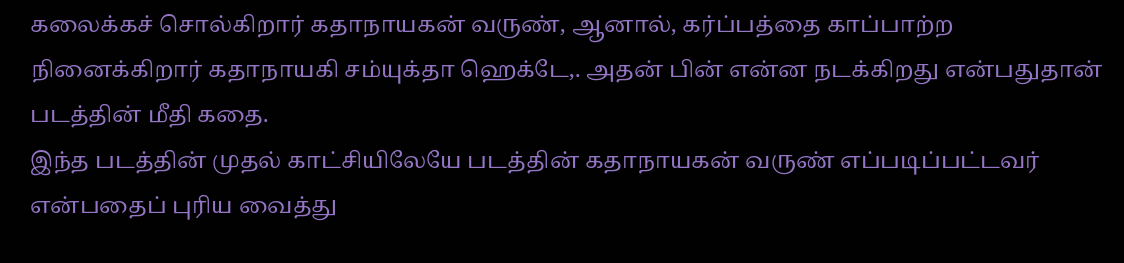கலைக்கச் சொல்கிறார் கதாநாயகன் வருண், ஆனால், கர்ப்பத்தை காப்பாற்ற நினைக்கிறார் கதாநாயகி சம்யுக்தா ஹெக்டே,. அதன் பின் என்ன நடக்கிறது என்பதுதான் படத்தின் மீதி கதை.
இந்த படத்தின் முதல் காட்சியிலேயே படத்தின் கதாநாயகன் வருண் எப்படிப்பட்டவர் என்பதைப் புரிய வைத்து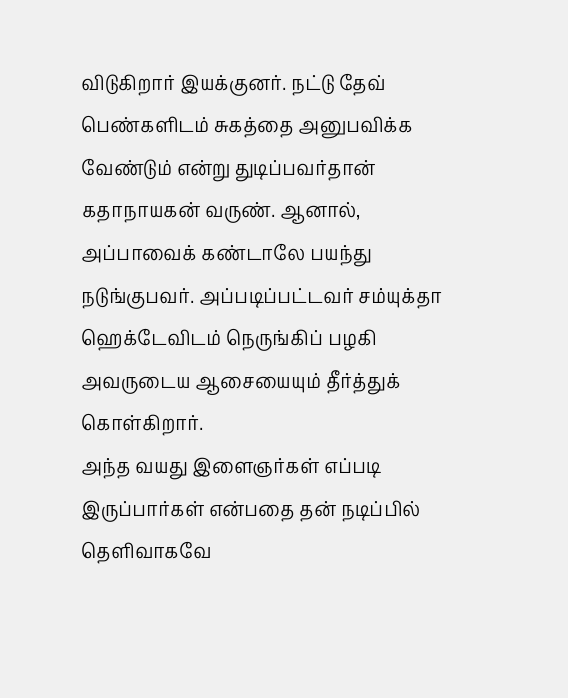விடுகிறார் இயக்குனர். நட்டு தேவ் பெண்களிடம் சுகத்தை அனுபவிக்க வேண்டும் என்று துடிப்பவர்தான் கதாநாயகன் வருண். ஆனால், அப்பாவைக் கண்டாலே பயந்து நடுங்குபவர். அப்படிப்பட்டவர் சம்யுக்தா ஹெக்டேவிடம் நெருங்கிப் பழகி அவருடைய ஆசையையும் தீர்த்துக் கொள்கிறார்.
அந்த வயது இளைஞர்கள் எப்படி இருப்பார்கள் என்பதை தன் நடிப்பில் தெளிவாகவே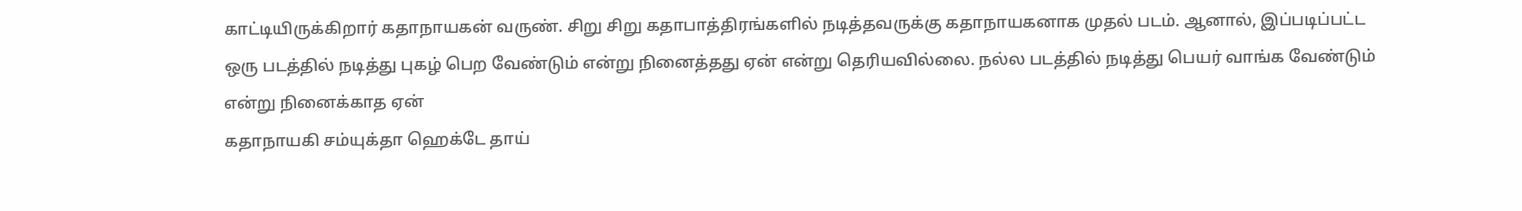காட்டியிருக்கிறார் கதாநாயகன் வருண். சிறு சிறு கதாபாத்திரங்களில் நடித்தவருக்கு கதாநாயகனாக முதல் படம். ஆனால், இப்படிப்பட்ட ஒரு படத்தில் நடித்து புகழ் பெற வேண்டும் என்று நினைத்தது ஏன் என்று தெரியவில்லை. நல்ல படத்தில் நடித்து பெயர் வாங்க வேண்டும் என்று நினைக்காத ஏன்
கதாநாயகி சம்யுக்தா ஹெக்டே தாய்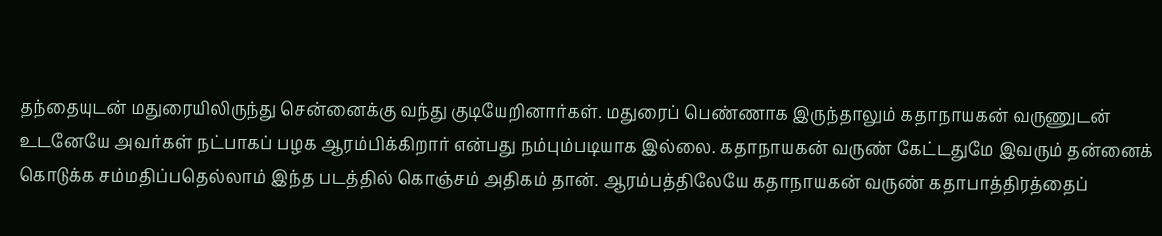தந்தையுடன் மதுரையிலிருந்து சென்னைக்கு வந்து குடியேறினார்கள். மதுரைப் பெண்ணாக இருந்தாலும் கதாநாயகன் வருணுடன் உடனேயே அவர்கள் நட்பாகப் பழக ஆரம்பிக்கிறார் என்பது நம்பும்படியாக இல்லை. கதாநாயகன் வருண் கேட்டதுமே இவரும் தன்னைக் கொடுக்க சம்மதிப்பதெல்லாம் இந்த படத்தில் கொஞ்சம் அதிகம் தான். ஆரம்பத்திலேயே கதாநாயகன் வருண் கதாபாத்திரத்தைப்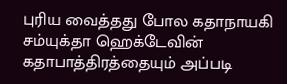புரிய வைத்தது போல கதாநாயகி சம்யுக்தா ஹெக்டேவின் கதாபாத்திரத்தையும் அப்படி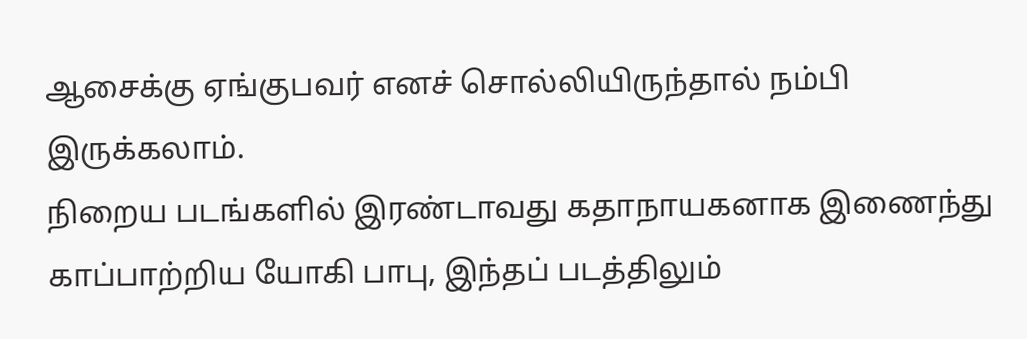ஆசைக்கு ஏங்குபவர் எனச் சொல்லியிருந்தால் நம்பி இருக்கலாம்.
நிறைய படங்களில் இரண்டாவது கதாநாயகனாக இணைந்து காப்பாற்றிய யோகி பாபு, இந்தப் படத்திலும்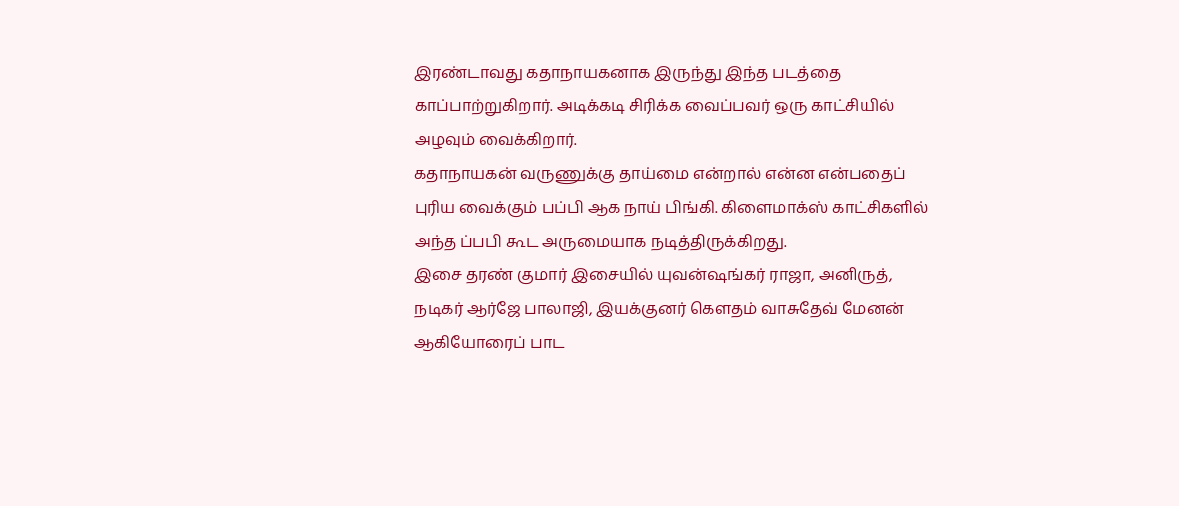இரண்டாவது கதாநாயகனாக இருந்து இந்த படத்தை காப்பாற்றுகிறார். அடிக்கடி சிரிக்க வைப்பவர் ஒரு காட்சியில் அழவும் வைக்கிறார்.
கதாநாயகன் வருணுக்கு தாய்மை என்றால் என்ன என்பதைப் புரிய வைக்கும் பப்பி ஆக நாய் பிங்கி. கிளைமாக்ஸ் காட்சிகளில் அந்த ப்பபி கூட அருமையாக நடித்திருக்கிறது.
இசை தரண் குமார் இசையில் யுவன்ஷங்கர் ராஜா, அனிருத், நடிகர் ஆர்ஜே பாலாஜி, இயக்குனர் கௌதம் வாசுதேவ் மேனன் ஆகியோரைப் பாட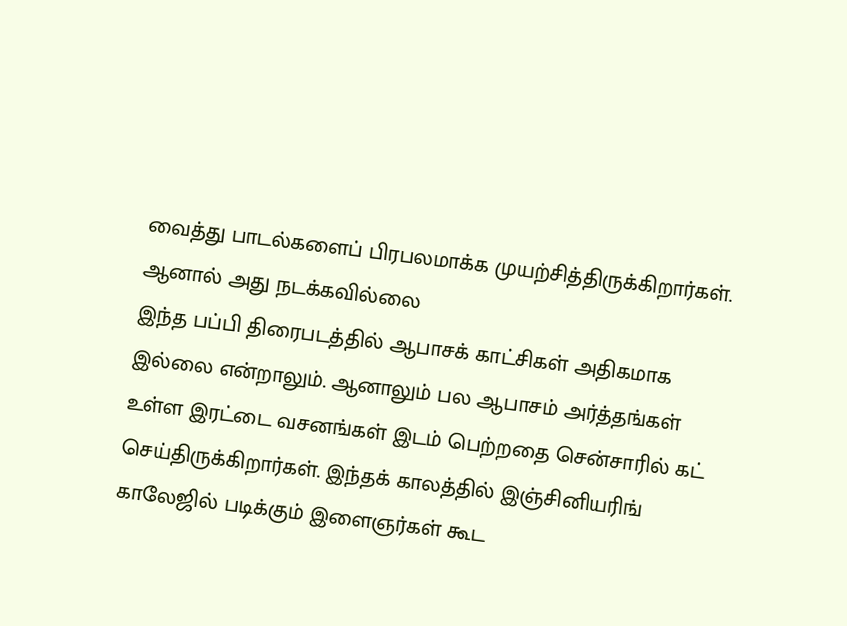வைத்து பாடல்களைப் பிரபலமாக்க முயற்சித்திருக்கிறார்கள். ஆனால் அது நடக்கவில்லை
இந்த பப்பி திரைபடத்தில் ஆபாசக் காட்சிகள் அதிகமாக இல்லை என்றாலும். ஆனாலும் பல ஆபாசம் அர்த்தங்கள் உள்ள இரட்டை வசனங்கள் இடம் பெற்றதை சென்சாரில் கட் செய்திருக்கிறார்கள். இந்தக் காலத்தில் இஞ்சினியரிங் காலேஜில் படிக்கும் இளைஞர்கள் கூட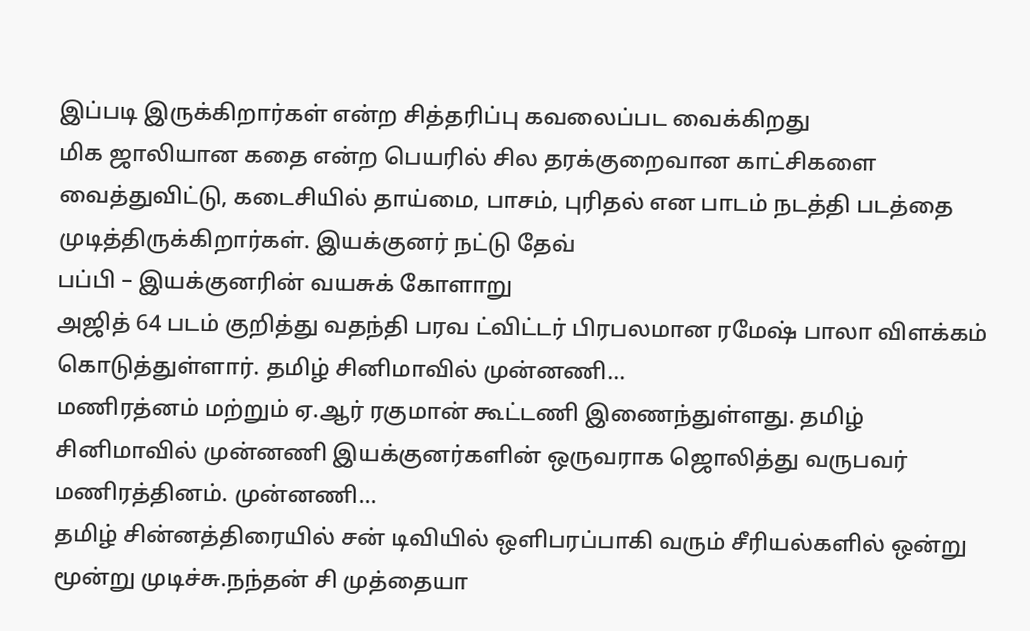இப்படி இருக்கிறார்கள் என்ற சித்தரிப்பு கவலைப்பட வைக்கிறது
மிக ஜாலியான கதை என்ற பெயரில் சில தரக்குறைவான காட்சிகளை வைத்துவிட்டு, கடைசியில் தாய்மை, பாசம், புரிதல் என பாடம் நடத்தி படத்தை முடித்திருக்கிறார்கள். இயக்குனர் நட்டு தேவ்
பப்பி – இயக்குனரின் வயசுக் கோளாறு
அஜித் 64 படம் குறித்து வதந்தி பரவ ட்விட்டர் பிரபலமான ரமேஷ் பாலா விளக்கம் கொடுத்துள்ளார். தமிழ் சினிமாவில் முன்னணி…
மணிரத்னம் மற்றும் ஏ.ஆர் ரகுமான் கூட்டணி இணைந்துள்ளது. தமிழ் சினிமாவில் முன்னணி இயக்குனர்களின் ஒருவராக ஜொலித்து வருபவர் மணிரத்தினம். முன்னணி…
தமிழ் சின்னத்திரையில் சன் டிவியில் ஒளிபரப்பாகி வரும் சீரியல்களில் ஒன்று மூன்று முடிச்சு.நந்தன் சி முத்தையா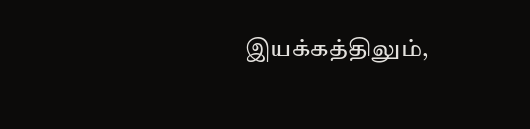இயக்கத்திலும்,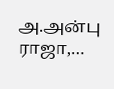அ.அன்பு ராஜா,…